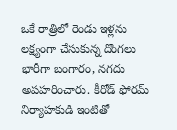ఒకే రాత్రిలో రెండు ఇళ్లను లక్ష్యంగా చేసుకున్న దొంగలు భారీగా బంగారం, నగదు అపహరించారు. కీరోడ్ ఫోరమ్ నిర్యాహకుడి ఇంటితో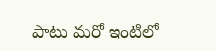పాటు మరో ఇంటిలో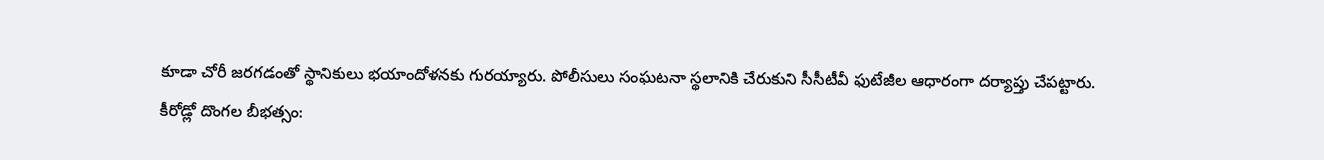కూడా చోరీ జరగడంతో స్థానికులు భయాందోళనకు గురయ్యారు. పోలీసులు సంఘటనా స్థలానికి చేరుకుని సీసీటీవీ ఫుటేజీల ఆధారంగా దర్యాప్తు చేపట్టారు.
కీరోడ్లో దొంగల బీభత్సం: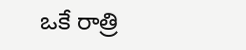ఒకే రాత్రి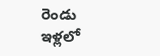రెండు ఇళ్లలో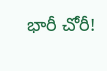భారీ చోరీ!